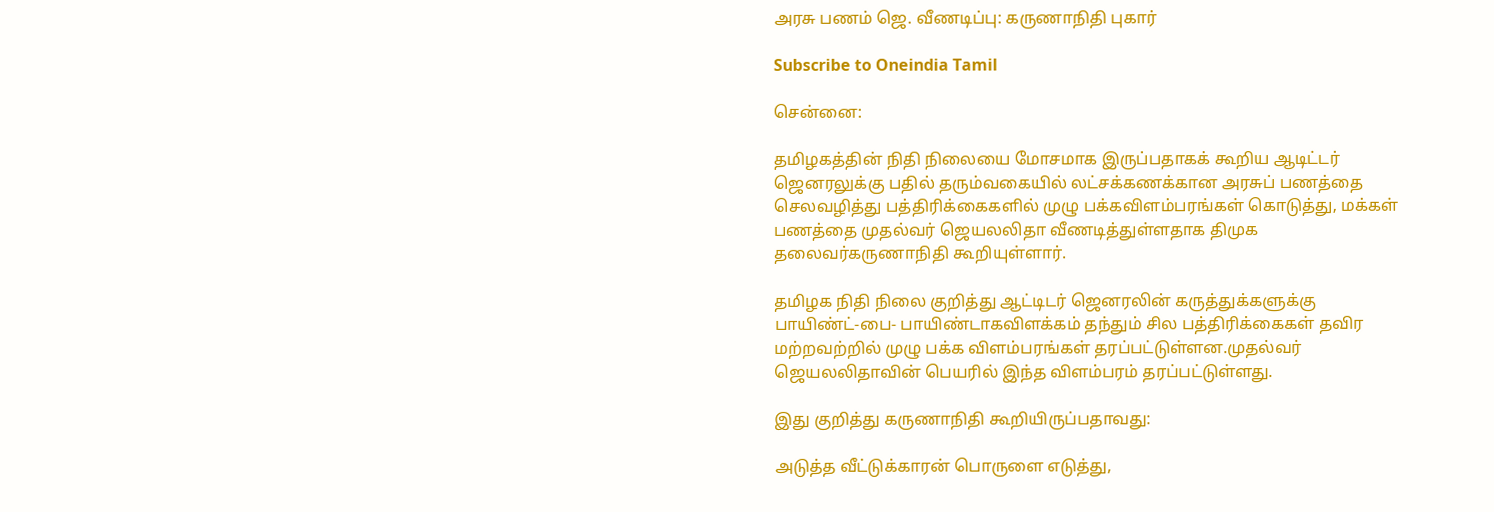அரசு பணம் ஜெ. வீணடிப்பு: கருணாநிதி புகார்

Subscribe to Oneindia Tamil

சென்னை:

தமிழகத்தின் நிதி நிலையை மோசமாக இருப்பதாகக் கூறிய ஆடிட்டர் ஜெனரலுக்கு பதில் தரும்வகையில் லட்சக்கணக்கான அரசுப் பணத்தை செலவழித்து பத்திரிக்கைகளில் முழு பக்கவிளம்பரங்கள் கொடுத்து, மக்கள் பணத்தை முதல்வர் ஜெயலலிதா வீணடித்துள்ளதாக திமுக தலைவர்கருணாநிதி கூறியுள்ளார்.

தமிழக நிதி நிலை குறித்து ஆட்டிடர் ஜெனரலின் கருத்துக்களுக்கு பாயிண்ட்-பை- பாயிண்டாகவிளக்கம் தந்தும் சில பத்திரிக்கைகள் தவிர மற்றவற்றில் முழு பக்க விளம்பரங்கள் தரப்பட்டுள்ளன.முதல்வர் ஜெயலலிதாவின் பெயரில் இந்த விளம்பரம் தரப்பட்டுள்ளது.

இது குறித்து கருணாநிதி கூறியிருப்பதாவது:

அடுத்த வீட்டுக்காரன் பொருளை எடுத்து,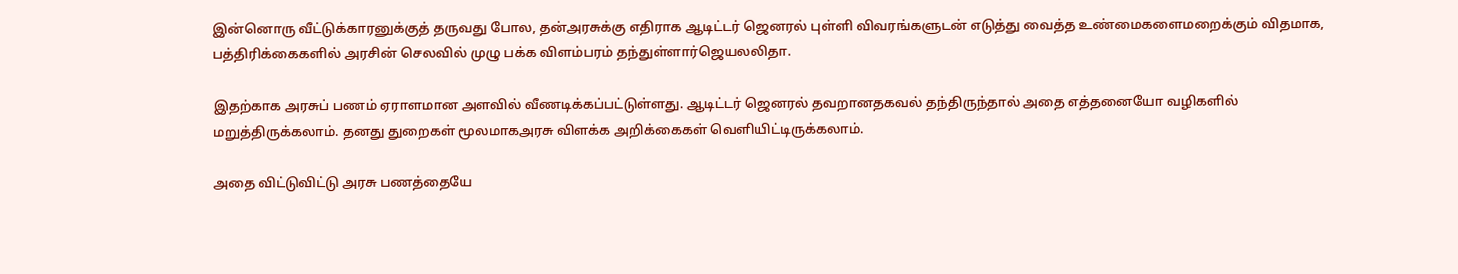இன்னொரு வீட்டுக்காரனுக்குத் தருவது போல, தன்அரசுக்கு எதிராக ஆடிட்டர் ஜெனரல் புள்ளி விவரங்களுடன் எடுத்து வைத்த உண்மைகளைமறைக்கும் விதமாக, பத்திரிக்கைகளில் அரசின் செலவில் முழு பக்க விளம்பரம் தந்துள்ளார்ஜெயலலிதா.

இதற்காக அரசுப் பணம் ஏராளமான அளவில் வீணடிக்கப்பட்டுள்ளது. ஆடிட்டர் ஜெனரல் தவறானதகவல் தந்திருந்தால் அதை எத்தனையோ வழிகளில் மறுத்திருக்கலாம். தனது துறைகள் மூலமாகஅரசு விளக்க அறிக்கைகள் வெளியிட்டிருக்கலாம்.

அதை விட்டுவிட்டு அரசு பணத்தையே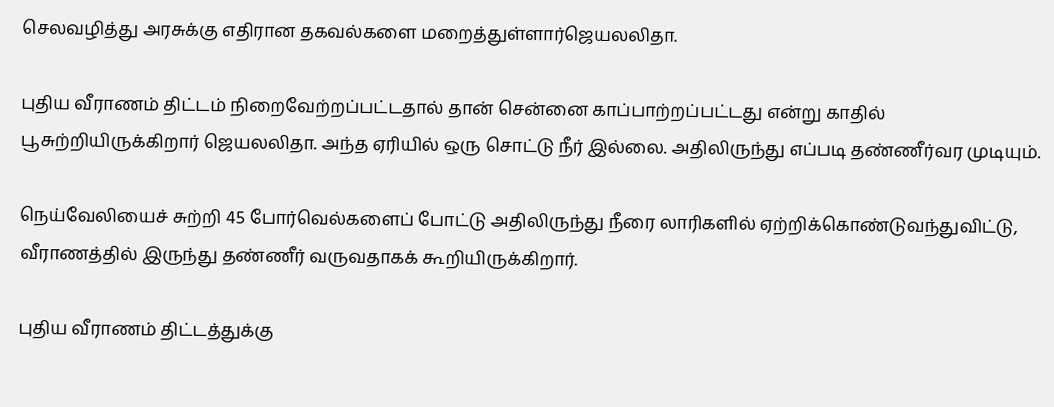செலவழித்து அரசுக்கு எதிரான தகவல்களை மறைத்துள்ளார்ஜெயலலிதா.

புதிய வீராணம் திட்டம் நிறைவேற்றப்பட்டதால் தான் சென்னை காப்பாற்றப்பட்டது என்று காதில் பூசுற்றியிருக்கிறார் ஜெயலலிதா. அந்த ஏரியில் ஒரு சொட்டு நீர் இல்லை. அதிலிருந்து எப்படி தண்ணீர்வர முடியும்.

நெய்வேலியைச் சுற்றி 45 போர்வெல்களைப் போட்டு அதிலிருந்து நீரை லாரிகளில் ஏற்றிக்கொண்டுவந்துவிட்டு, வீராணத்தில் இருந்து தண்ணீர் வருவதாகக் கூறியிருக்கிறார்.

புதிய வீராணம் திட்டத்துக்கு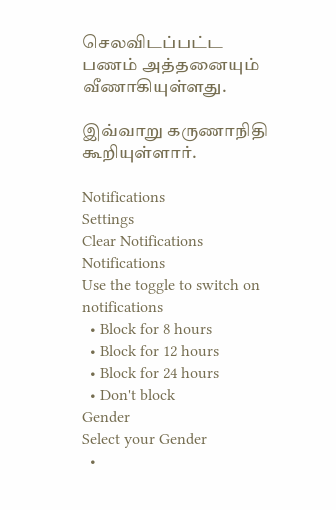செலவிடப்பட்ட பணம் அத்தனையும் வீணாகியுள்ளது.

இவ்வாறு கருணாநிதி கூறியுள்ளார்.

Notifications
Settings
Clear Notifications
Notifications
Use the toggle to switch on notifications
  • Block for 8 hours
  • Block for 12 hours
  • Block for 24 hours
  • Don't block
Gender
Select your Gender
  •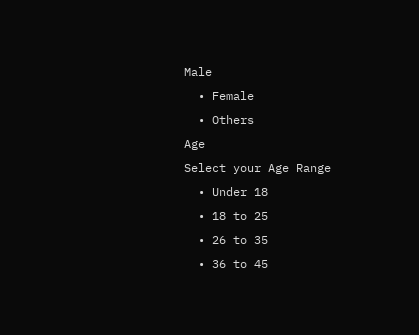Male
  • Female
  • Others
Age
Select your Age Range
  • Under 18
  • 18 to 25
  • 26 to 35
  • 36 to 45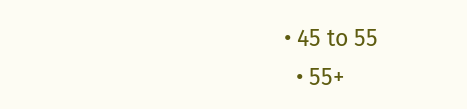• 45 to 55
  • 55+